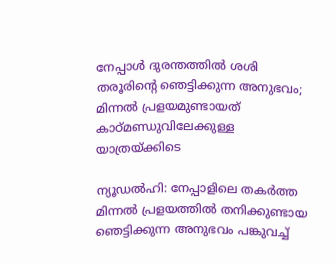നേപ്പാൾ ദുരന്തത്തിൽ ശശി തരൂരിന്റെ ഞെട്ടിക്കുന്ന അനുഭവം; മിന്നൽ പ്രളയമുണ്ടായത് കാഠ്മണ്ഡുവിലേക്കുള്ള യാത്രയ്ക്കിടെ

ന്യൂഡൽഹി: നേപ്പാളിലെ തകർത്ത മിന്നൽ പ്രളയത്തിൽ തനിക്കുണ്ടായ ഞെട്ടിക്കുന്ന അനുഭവം പങ്കുവച്ച്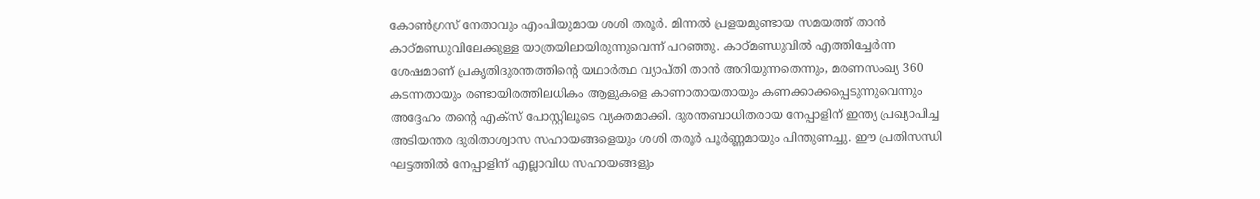കോൺഗ്രസ് നേതാവും എംപിയുമായ ശശി തരൂർ. മിന്നൽ പ്രളയമുണ്ടായ സമയത്ത് താൻ കാഠ്മണ്ഡുവിലേക്കുള്ള യാത്രയിലായിരുന്നുവെന്ന് പറഞ്ഞു. കാഠ്മണ്ഡുവിൽ എത്തിച്ചേർന്ന ശേഷമാണ് പ്രകൃതിദുരന്തത്തിന്റെ യഥാർത്ഥ വ്യാപ്തി താൻ അറിയുന്നതെന്നും, മരണസംഖ്യ 360 കടന്നതായും രണ്ടായിരത്തിലധികം ആളുകളെ കാണാതായതായും കണക്കാക്കപ്പെടുന്നുവെന്നും അദ്ദേഹം തന്റെ എക്സ് പോസ്റ്റിലൂടെ വ്യക്തമാക്കി. ദുരന്തബാധിതരായ നേപ്പാളിന് ഇന്ത്യ പ്രഖ്യാപിച്ച അടിയന്തര ദുരിതാശ്വാസ സഹായങ്ങളെയും ശശി തരൂർ പൂർണ്ണമായും പിന്തുണച്ചു. ഈ പ്രതിസന്ധി ഘട്ടത്തിൽ നേപ്പാളിന് എല്ലാവിധ സഹായങ്ങളും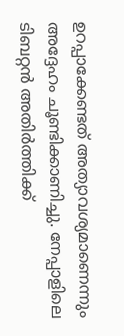ഉറപ്പാക്കേണ്ടത് അത്യാവശ്യമാണെന്നും അദ്ദേഹം ചൂണ്ടിക്കാണിച്ചു. നേപ്പാളിലെ ടിബറ്റൻ അതിർത്തിക്ക്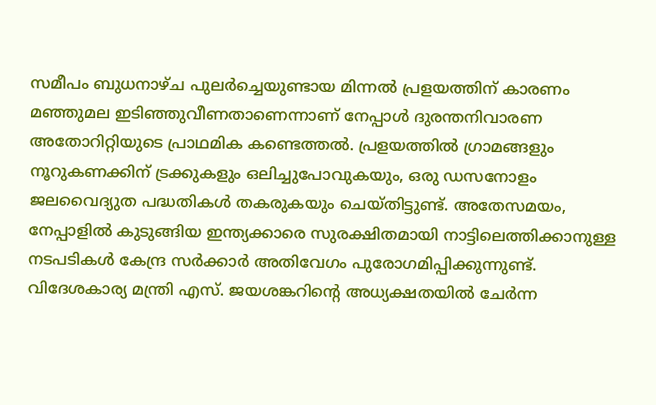സമീപം ബുധനാഴ്ച പുലർച്ചെയുണ്ടായ മിന്നൽ പ്രളയത്തിന് കാരണം മഞ്ഞുമല ഇടിഞ്ഞുവീണതാണെന്നാണ് നേപ്പാൾ ദുരന്തനിവാരണ അതോറിറ്റിയുടെ പ്രാഥമിക കണ്ടെത്തൽ. പ്രളയത്തിൽ ഗ്രാമങ്ങളും നൂറുകണക്കിന് ട്രക്കുകളും ഒലിച്ചുപോവുകയും, ഒരു ഡസനോളം ജലവൈദ്യുത പദ്ധതികൾ തകരുകയും ചെയ്തിട്ടുണ്ട്. അതേസമയം, നേപ്പാളിൽ കുടുങ്ങിയ ഇന്ത്യക്കാരെ സുരക്ഷിതമായി നാട്ടിലെത്തിക്കാനുള്ള നടപടികൾ കേന്ദ്ര സർക്കാർ അതിവേഗം പുരോഗമിപ്പിക്കുന്നുണ്ട്. വിദേശകാര്യ മന്ത്രി എസ്. ജയശങ്കറിന്റെ അധ്യക്ഷതയിൽ ചേർന്ന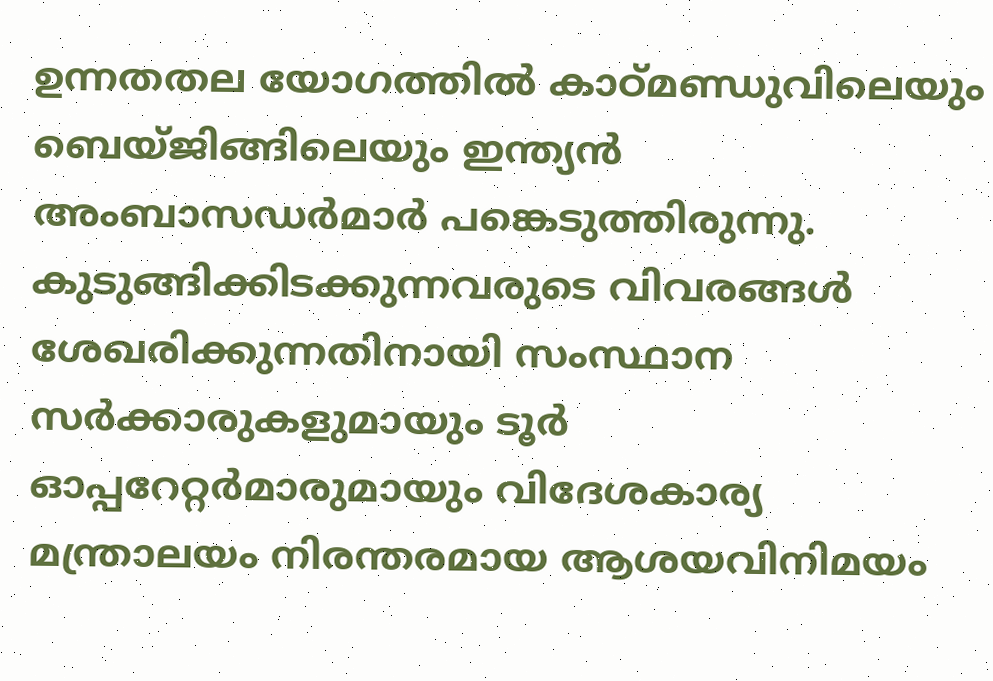ഉന്നതതല യോഗത്തിൽ കാഠ്മണ്ഡുവിലെയും ബെയ്ജിങ്ങിലെയും ഇന്ത്യൻ അംബാസഡർമാർ പങ്കെടുത്തിരുന്നു. കുടുങ്ങിക്കിടക്കുന്നവരുടെ വിവരങ്ങൾ ശേഖരിക്കുന്നതിനായി സംസ്ഥാന സർക്കാരുകളുമായും ടൂർ ഓപ്പറേറ്റർമാരുമായും വിദേശകാര്യ മന്ത്രാലയം നിരന്തരമായ ആശയവിനിമയം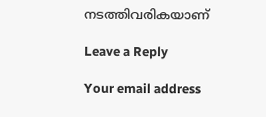നടത്തിവരികയാണ്

Leave a Reply

Your email address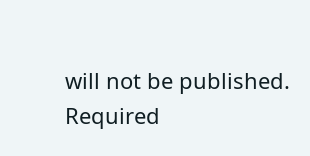will not be published. Required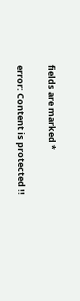fields are marked *

error: Content is protected !!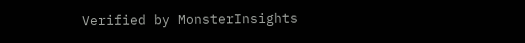Verified by MonsterInsights